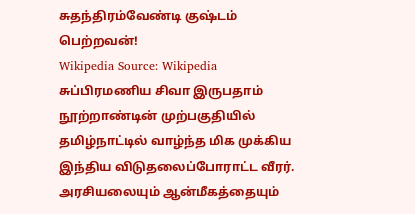சுதந்திரம்வேண்டி குஷ்டம் பெற்றவன்!
Wikipedia Source: Wikipedia
சுப்பிரமணிய சிவா இருபதாம் நூற்றாண்டின் முற்பகுதியில் தமிழ்நாட்டில் வாழ்ந்த மிக முக்கிய இந்திய விடுதலைப்போராட்ட வீரர். அரசியலையும் ஆன்மீகத்தையும்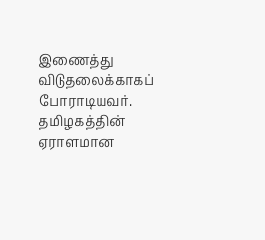இணைத்து விடுதலைக்காகப் போராடியவர். தமிழகத்தின் ஏராளமான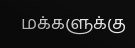மக்களுக்கு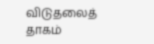விடுதலைத் தாகம்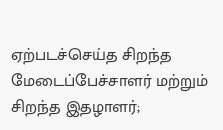ஏற்படச்செய்த சிறந்த மேடைப்பேச்சாளர் மற்றும் சிறந்த இதழாளர்;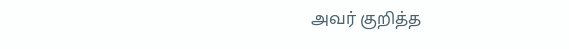அவர் குறித்த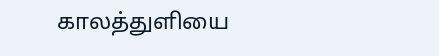காலத்துளியை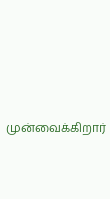முன்வைக்கிறார்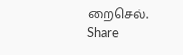றைசெல்.
Share